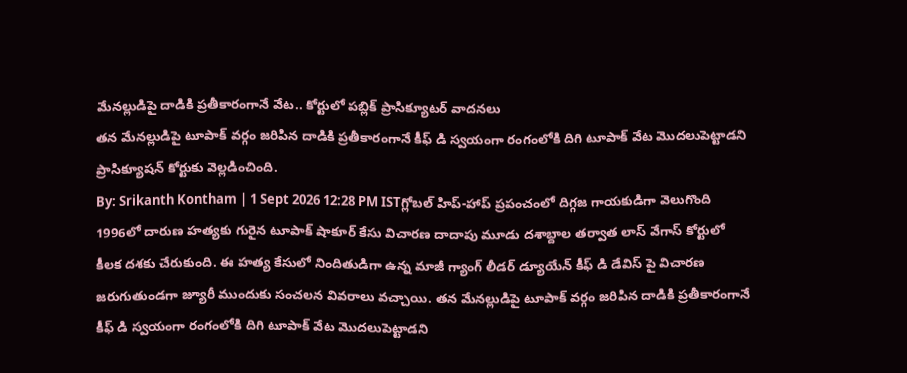మేనల్లుడిపై దాడికి ప్రతీకారంగానే వేట.. కోర్టులో పబ్లిక్ ప్రాసిక్యూటర్ వాదనలు
తన మేనల్లుడిపై టూపాక్ వర్గం జరిపిన దాడికి ప్రతీకారంగానే కీఫ్ డి స్వయంగా రంగంలోకి దిగి టూపాక్ వేట మొదలుపెట్టాడని ప్రాసిక్యూషన్ కోర్టుకు వెల్లడించింది.
By: Srikanth Kontham | 1 Sept 2026 12:28 PM ISTగ్లోబల్ హిప్-హాప్ ప్రపంచంలో దిగ్గజ గాయకుడిగా వెలుగొంది 1996లో దారుణ హత్యకు గురైన టూపాక్ షాకూర్ కేసు విచారణ దాదాపు మూడు దశాబ్దాల తర్వాత లాస్ వేగాస్ కోర్టులో కీలక దశకు చేరుకుంది. ఈ హత్య కేసులో నిందితుడిగా ఉన్న మాజీ గ్యాంగ్ లీడర్ డ్యూయేన్ కీఫ్ డి డేవిస్ పై విచారణ జరుగుతుండగా జ్యూరీ ముందుకు సంచలన వివరాలు వచ్చాయి. తన మేనల్లుడిపై టూపాక్ వర్గం జరిపిన దాడికి ప్రతీకారంగానే కీఫ్ డి స్వయంగా రంగంలోకి దిగి టూపాక్ వేట మొదలుపెట్టాడని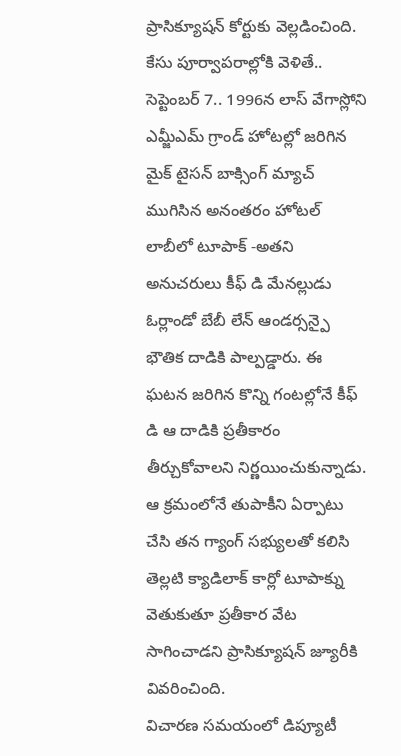ప్రాసిక్యూషన్ కోర్టుకు వెల్లడించింది.
కేసు పూర్వాపరాల్లోకి వెళితే.. సెప్టెంబర్ 7.. 1996న లాస్ వేగాస్లోని ఎమ్జీఎమ్ గ్రాండ్ హోటల్లో జరిగిన మైక్ టైసన్ బాక్సింగ్ మ్యాచ్ ముగిసిన అనంతరం హోటల్ లాబీలో టూపాక్ -అతని అనుచరులు కీఫ్ డి మేనల్లుడు ఓర్లాండో బేబీ లేన్ ఆండర్సన్పై భౌతిక దాడికి పాల్పడ్డారు. ఈ ఘటన జరిగిన కొన్ని గంటల్లోనే కీఫ్ డి ఆ దాడికి ప్రతీకారం తీర్చుకోవాలని నిర్ణయించుకున్నాడు. ఆ క్రమంలోనే తుపాకీని ఏర్పాటు చేసి తన గ్యాంగ్ సభ్యులతో కలిసి తెల్లటి క్యాడిలాక్ కార్లో టూపాక్ను వెతుకుతూ ప్రతీకార వేట సాగించాడని ప్రాసిక్యూషన్ జ్యూరీకి వివరించింది.
విచారణ సమయంలో డిప్యూటీ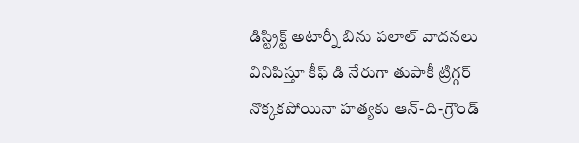డిస్ట్రిక్ట్ అటార్నీ బిను పలాల్ వాదనలు వినిపిస్తూ కీఫ్ డి నేరుగా తుపాకీ ట్రిగ్గర్ నొక్కకపోయినా హత్యకు ఆన్-ది-గ్రౌండ్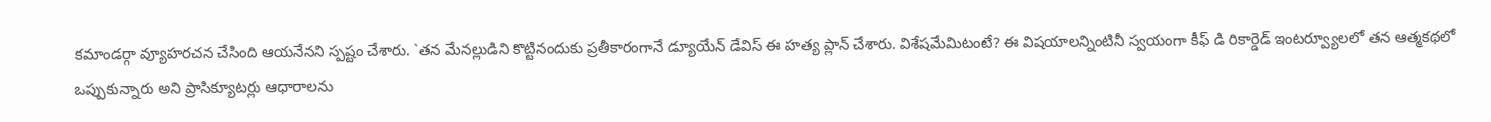కమాండర్గా వ్యూహరచన చేసింది ఆయనేనని స్పష్టం చేశారు. `తన మేనల్లుడిని కొట్టినందుకు ప్రతీకారంగానే డ్యూయేన్ డేవిస్ ఈ హత్య ప్లాన్ చేశారు. విశేషమేమిటంటే? ఈ విషయాలన్నింటినీ స్వయంగా కీఫ్ డి రికార్డెడ్ ఇంటర్వ్యూలలో తన ఆత్మకథలో ఒప్పుకున్నారు అని ప్రాసిక్యూటర్లు ఆధారాలను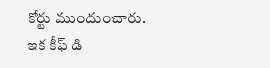కోర్టు ముందుంచారు.
ఇక కీఫ్ డి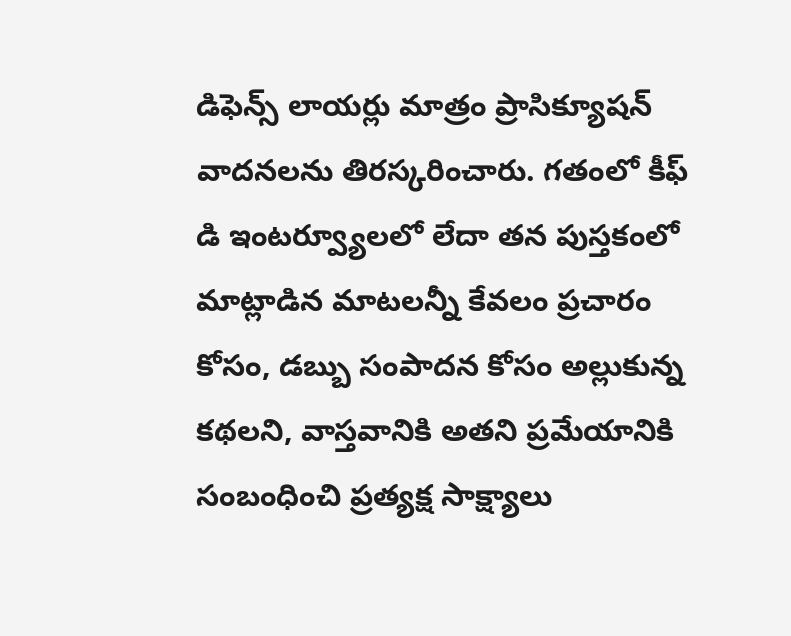డిఫెన్స్ లాయర్లు మాత్రం ప్రాసిక్యూషన్ వాదనలను తిరస్కరించారు. గతంలో కీఫ్ డి ఇంటర్వ్యూలలో లేదా తన పుస్తకంలో మాట్లాడిన మాటలన్నీ కేవలం ప్రచారం కోసం, డబ్బు సంపాదన కోసం అల్లుకున్న కథలని, వాస్తవానికి అతని ప్రమేయానికి సంబంధించి ప్రత్యక్ష సాక్ష్యాలు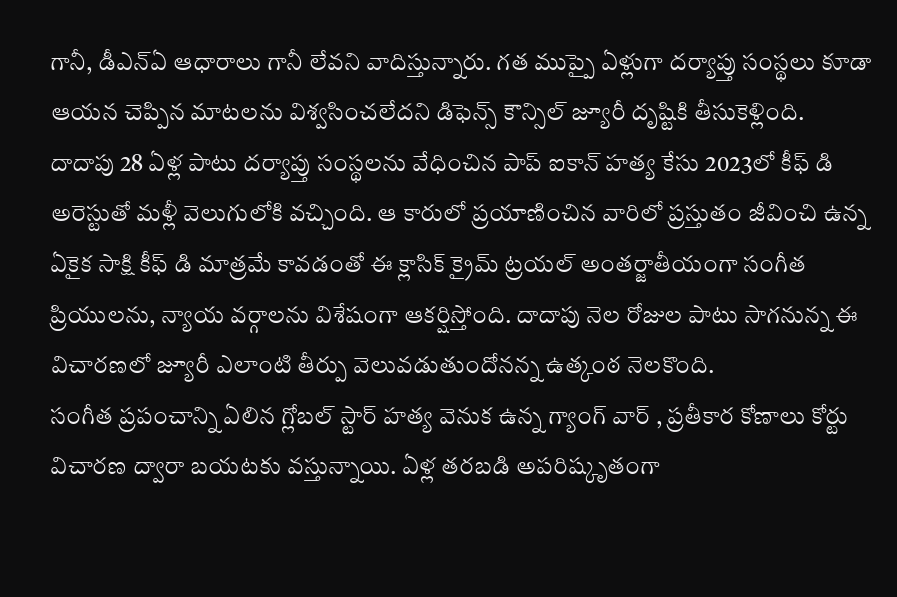గానీ, డీఎన్ఏ ఆధారాలు గానీ లేవని వాదిస్తున్నారు. గత ముప్పై ఏళ్లుగా దర్యాప్తు సంస్థలు కూడా ఆయన చెప్పిన మాటలను విశ్వసించలేదని డిఫెన్స్ కౌన్సిల్ జ్యూరీ దృష్టికి తీసుకెళ్లింది.
దాదాపు 28 ఏళ్ల పాటు దర్యాప్తు సంస్థలను వేధించిన పాప్ ఐకాన్ హత్య కేసు 2023లో కీఫ్ డి అరెస్టుతో మళ్లీ వెలుగులోకి వచ్చింది. ఆ కారులో ప్రయాణించిన వారిలో ప్రస్తుతం జీవించి ఉన్న ఏకైక సాక్షి కీఫ్ డి మాత్రమే కావడంతో ఈ క్లాసిక్ క్రైమ్ ట్రయల్ అంతర్జాతీయంగా సంగీత ప్రియులను, న్యాయ వర్గాలను విశేషంగా ఆకర్షిస్తోంది. దాదాపు నెల రోజుల పాటు సాగనున్న ఈ విచారణలో జ్యూరీ ఎలాంటి తీర్పు వెలువడుతుందోనన్న ఉత్కంఠ నెలకొంది.
సంగీత ప్రపంచాన్ని ఏలిన గ్లోబల్ స్టార్ హత్య వెనుక ఉన్న గ్యాంగ్ వార్ , ప్రతీకార కోణాలు కోర్టు విచారణ ద్వారా బయటకు వస్తున్నాయి. ఏళ్ల తరబడి అపరిష్కృతంగా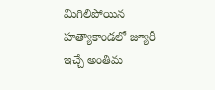మిగిలిపోయిన హత్యాకాండలో జ్యూరీ ఇచ్చే అంతిమ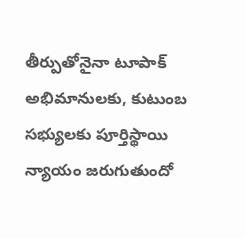తీర్పుతోనైనా టూపాక్ అభిమానులకు, కుటుంబ సభ్యులకు పూర్తిస్థాయి న్యాయం జరుగుతుందో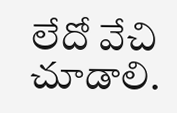లేదో వేచి చూడాలి.